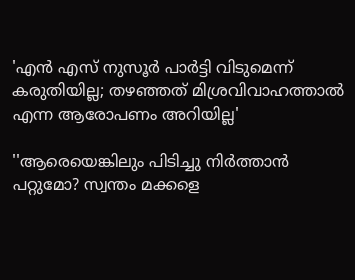'എന്‍ എസ് നുസൂര്‍ പാര്‍ട്ടി വിടുമെന്ന് കരുതിയില്ല; തഴഞ്ഞത് മിശ്രവിവാഹത്താല്‍ എന്ന ആരോപണം അറിയില്ല'

''ആരെയെങ്കിലും പിടിച്ചു നിര്‍ത്താന്‍ പറ്റുമോ? സ്വന്തം മക്കളെ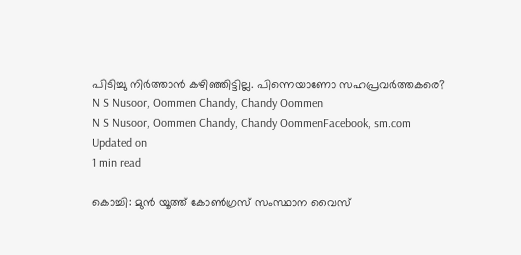പിടിച്ചു നിര്‍ത്താന്‍ കഴിഞ്ഞിട്ടില്ല. പിന്നെയാണോ സഹപ്രവര്‍ത്തകരെ?
N S Nusoor, Oommen Chandy, Chandy Oommen
N S Nusoor, Oommen Chandy, Chandy OommenFacebook, sm.com
Updated on
1 min read

കൊച്ചി: മുന്‍ യൂത്ത് കോണ്‍ഗ്രസ് സംസ്ഥാന വൈസ്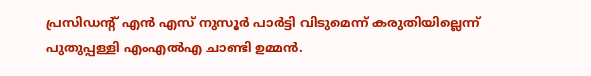പ്രസിഡന്റ് എന്‍ എസ് നുസൂര്‍ പാര്‍ട്ടി വിടുമെന്ന് കരുതിയില്ലെന്ന് പുതുപ്പള്ളി എംഎല്‍എ ചാണ്ടി ഉമ്മന്‍.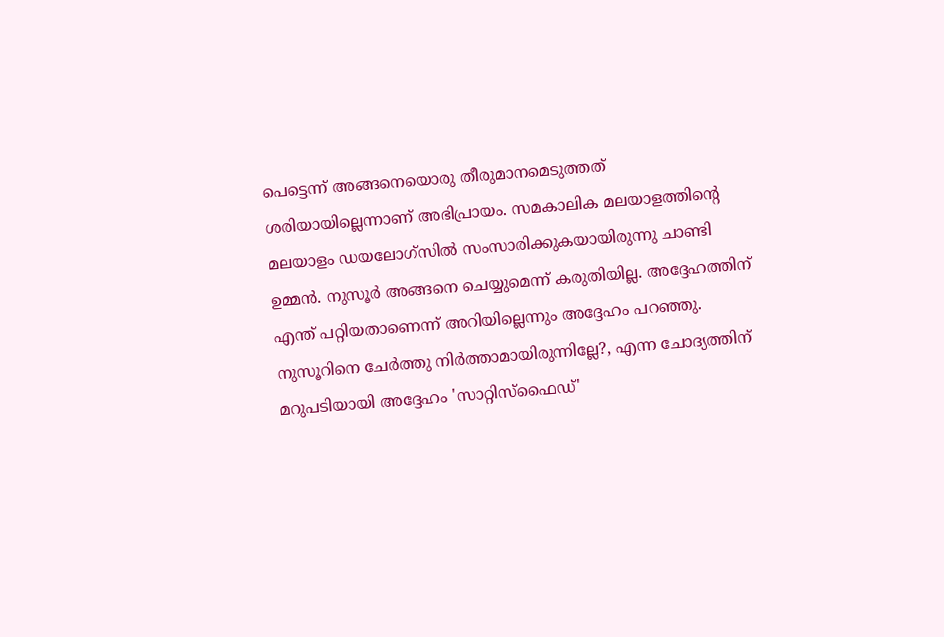പെട്ടെന്ന് അങ്ങനെയൊരു തീരുമാനമെടുത്തത് ശരിയായില്ലെന്നാണ് അഭിപ്രായം. സമകാലിക മലയാളത്തിന്റെ മലയാളം ഡയലോഗ്‌സില്‍ സംസാരിക്കുകയായിരുന്നു ചാണ്ടി ഉമ്മന്‍. നുസൂര്‍ അങ്ങനെ ചെയ്യുമെന്ന് കരുതിയില്ല. അദ്ദേഹത്തിന് എന്ത് പറ്റിയതാണെന്ന് അറിയില്ലെന്നും അദ്ദേഹം പറഞ്ഞു. നുസൂറിനെ ചേര്‍ത്തു നിര്‍ത്താമായിരുന്നില്ലേ?, എന്ന ചോദ്യത്തിന് മറുപടിയായി അദ്ദേഹം 'സാറ്റിസ്‌ഫൈഡ്'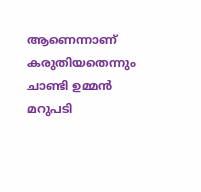ആണെന്നാണ് കരുതിയതെന്നും ചാണ്ടി ഉമ്മന്‍ മറുപടി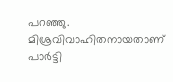പറഞ്ഞു. മിശ്രവിവാഹിതനായതാണ് പാര്‍ട്ടി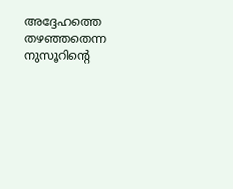അദ്ദേഹത്തെ തഴഞ്ഞതെന്ന നുസൂറിന്റെ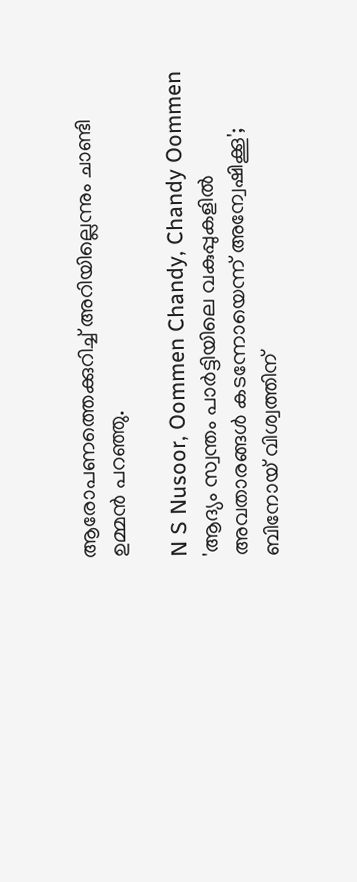ആരോപണത്തെക്കുറിച്ച് അറിയില്ലെന്നും ചാണ്ടി ഉമ്മന്‍ പറഞ്ഞു.

N S Nusoor, Oommen Chandy, Chandy Oommen
'ആദ്യം സ്വന്തം പാര്‍ട്ടിയിലെ വകുപ്പുകളില്‍ അവതാരങ്ങള്‍ കടന്നോയെന്ന് അന്വേഷിക്കൂ'; ബിനോയ് വിശ്വത്തിന്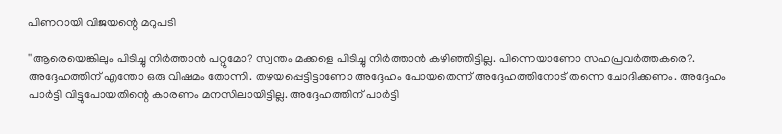പിണറായി വിജയന്റെ മറുപടി

''ആരെയെങ്കിലും പിടിച്ചു നിര്‍ത്താന്‍ പറ്റുമോ? സ്വന്തം മക്കളെ പിടിച്ചു നിര്‍ത്താന്‍ കഴിഞ്ഞിട്ടില്ല. പിന്നെയാണോ സഹപ്രവര്‍ത്തകരെ?. അദ്ദേഹത്തിന് എന്തോ ഒരു വിഷമം തോന്നി. തഴയപ്പെട്ടിട്ടാണോ അദ്ദേഹം പോയതെന്ന് അദ്ദേഹത്തിനോട് തന്നെ ചോദിക്കണം. അദ്ദേഹം പാര്‍ട്ടി വിട്ടുപോയതിന്റെ കാരണം മനസിലായിട്ടില്ല. അദ്ദേഹത്തിന് പാര്‍ട്ടി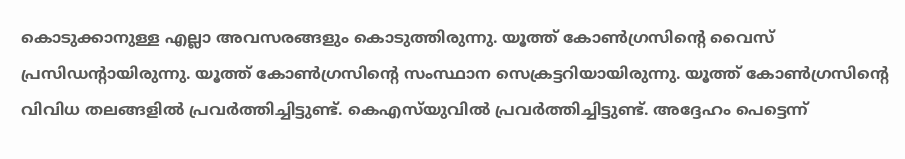കൊടുക്കാനുള്ള എല്ലാ അവസരങ്ങളും കൊടുത്തിരുന്നു. യൂത്ത് കോണ്‍ഗ്രസിന്റെ വൈസ് പ്രസിഡന്റായിരുന്നു. യൂത്ത് കോണ്‍ഗ്രസിന്റെ സംസ്ഥാന സെക്രട്ടറിയായിരുന്നു. യൂത്ത് കോണ്‍ഗ്രസിന്റെ വിവിധ തലങ്ങളില്‍ പ്രവര്‍ത്തിച്ചിട്ടുണ്ട്. കെഎസ്‌യുവില്‍ പ്രവര്‍ത്തിച്ചിട്ടുണ്ട്. അദ്ദേഹം പെട്ടെന്ന്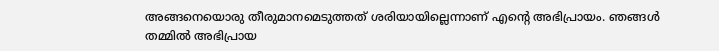അങ്ങനെയൊരു തീരുമാനമെടുത്തത് ശരിയായില്ലെന്നാണ് എന്റെ അഭിപ്രായം. ഞങ്ങള്‍ തമ്മില്‍ അഭിപ്രായ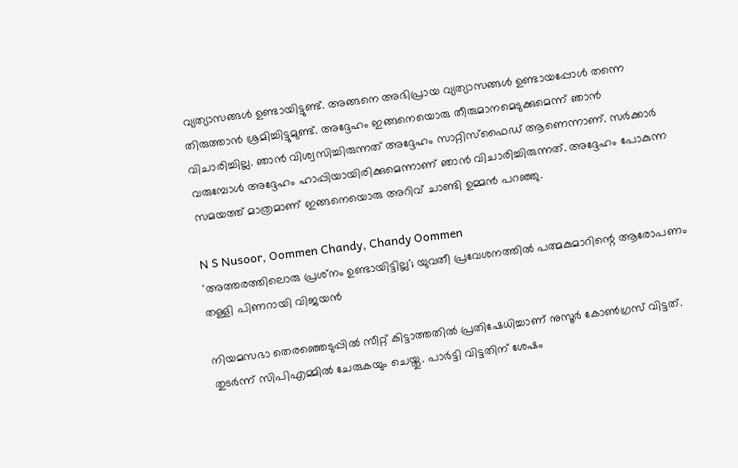വ്യത്യാസങ്ങള്‍ ഉണ്ടായിട്ടുണ്ട്. അങ്ങനെ അഭിപ്രായ വ്യത്യാസങ്ങള്‍ ഉണ്ടായപ്പോള്‍ തന്നെ തിരുത്താന്‍ ശ്രമിച്ചിട്ടുമുണ്ട്. അദ്ദേഹം ഇങ്ങനെയൊരു തീരുമാനമെടുക്കുമെന്ന് ഞാന്‍ വിചാരിച്ചില്ല. ഞാന്‍ വിശ്വസിച്ചിരുന്നത് അദ്ദേഹം സാറ്റിസ്‌ഫൈഡ് ആണെന്നാണ്. സര്‍ക്കാര്‍ വരുമ്പോള്‍ അദ്ദേഹം ഹാപ്പിയായിരിക്കുമെന്നാണ് ഞാന്‍ വിചാരിച്ചിരുന്നത്. അദ്ദേഹം പോകുന്ന സമയത്ത് മാത്രമാണ് ഇങ്ങനെയൊരു അറിവ് ചാണ്ടി ഉമ്മന്‍ പറഞ്ഞു.

N S Nusoor, Oommen Chandy, Chandy Oommen
'അത്തരത്തിലൊരു പ്രശ്‌നം ഉണ്ടായിട്ടില്ല'; യുവതീ പ്രവേശനത്തില്‍ പത്മകുമാറിന്റെ ആരോപണം തള്ളി പിണറായി വിജയന്‍

നിയമസഭാ തെരഞ്ഞെടുപ്പില്‍ സീറ്റ് കിട്ടാത്തതില്‍ പ്രതിഷേധിച്ചാണ് നുസൂര്‍ കോണ്‍ഗ്രസ് വിട്ടത്. തുടര്‍ന്ന് സിപിഎമ്മില്‍ ചേരുകയും ചെയ്തു. പാര്‍ട്ടി വിട്ടതിന് ശേഷം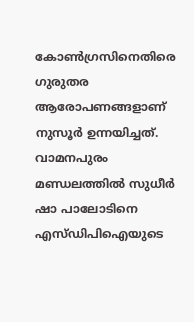കോണ്‍ഗ്രസിനെതിരെ ഗുരുതര ആരോപണങ്ങളാണ് നുസൂര്‍ ഉന്നയിച്ചത്. വാമനപുരം മണ്ഡലത്തില്‍ സുധീര്‍ ഷാ പാലോടിനെ എസ്ഡിപിഐയുടെ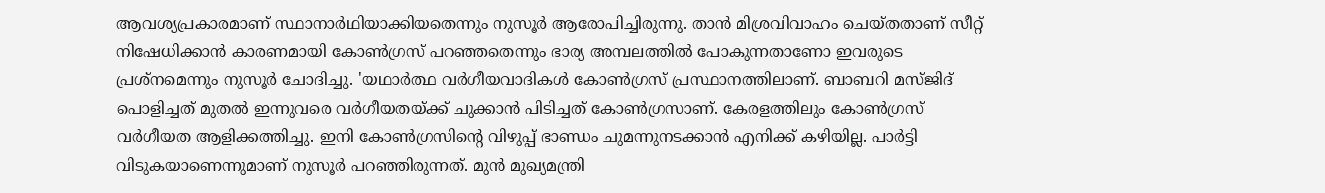ആവശ്യപ്രകാരമാണ് സ്ഥാനാര്‍ഥിയാക്കിയതെന്നും നുസൂര്‍ ആരോപിച്ചിരുന്നു. താന്‍ മിശ്രവിവാഹം ചെയ്തതാണ് സീറ്റ് നിഷേധിക്കാന്‍ കാരണമായി കോണ്‍ഗ്രസ് പറഞ്ഞതെന്നും ഭാര്യ അമ്പലത്തില്‍ പോകുന്നതാണോ ഇവരുടെ പ്രശ്‌നമെന്നും നുസൂര്‍ ചോദിച്ചു. 'യഥാര്‍ത്ഥ വര്‍ഗീയവാദികള്‍ കോണ്‍ഗ്രസ് പ്രസ്ഥാനത്തിലാണ്. ബാബറി മസ്ജിദ് പൊളിച്ചത് മുതല്‍ ഇന്നുവരെ വര്‍ഗീയതയ്ക്ക് ചുക്കാന്‍ പിടിച്ചത് കോണ്‍ഗ്രസാണ്. കേരളത്തിലും കോണ്‍ഗ്രസ് വര്‍ഗീയത ആളിക്കത്തിച്ചു. ഇനി കോണ്‍ഗ്രസിന്റെ വിഴുപ്പ് ഭാണ്ഡം ചുമന്നുനടക്കാന്‍ എനിക്ക് കഴിയില്ല. പാര്‍ട്ടി വിടുകയാണെന്നുമാണ് നുസൂര്‍ പറഞ്ഞിരുന്നത്. മുന്‍ മുഖ്യമന്ത്രി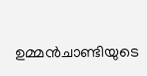ഉമ്മന്‍ചാണ്ടിയുടെ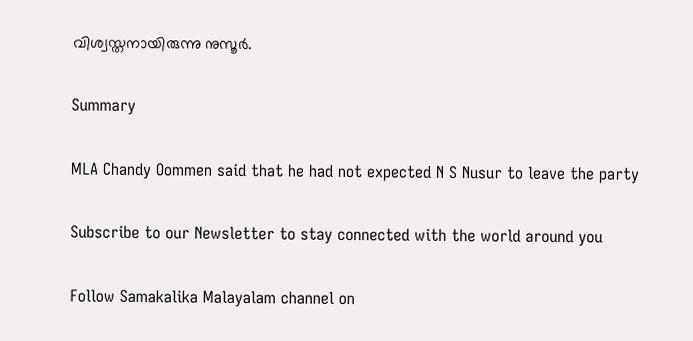വിശ്വസ്തനായിരുന്നു നുസൂര്‍.

Summary

MLA Chandy Oommen said that he had not expected N S Nusur to leave the party

Subscribe to our Newsletter to stay connected with the world around you

Follow Samakalika Malayalam channel on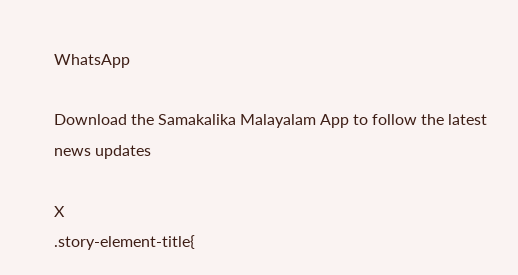WhatsApp

Download the Samakalika Malayalam App to follow the latest news updates

X
.story-element-title{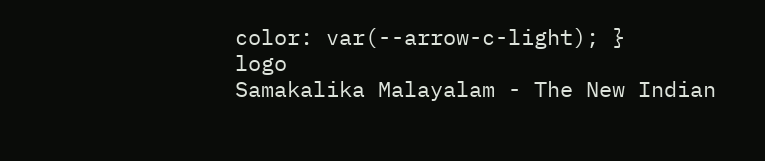color: var(--arrow-c-light); }
logo
Samakalika Malayalam - The New Indian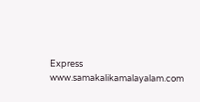Express
www.samakalikamalayalam.com